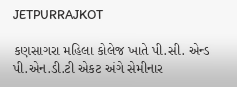JETPURRAJKOT

કણસાગરા મહિલા કોલેજ ખાતે પી.સી. એન્ડ પી.એન.ડી.ટી એકટ અંગે સેમીનાર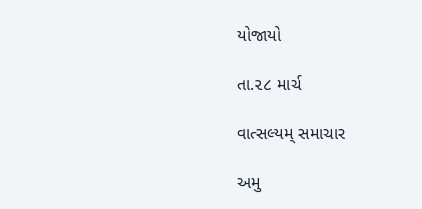યોજાયો

તા.૨૮ માર્ચ

વાત્સલ્યમ્ સમાચાર

અમુ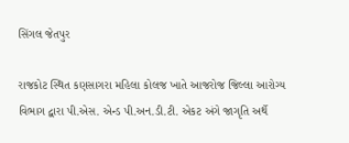સિંગલ જેતપુર

રાજકોટ સ્થિત કણસાગરા મહિલા કોલજ ખાતે આજરોજ જિલ્લા આરોગ્ય વિભાગ દ્વારા પી.એસ. એન્ડ પી.અન.ડી.ટી. એકટ અંગે જાગૃતિ અર્થે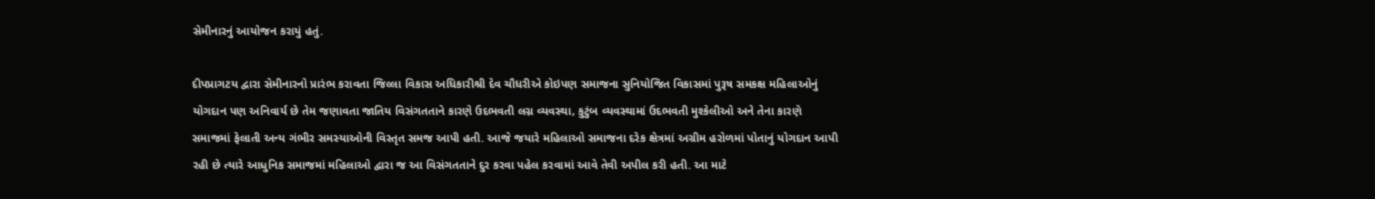સેમીનારનું આયોજન કરાયું હતું.

દીપપ્રાગટય દ્વારા સેમીનારનો પ્રારંભ કરાવતા જિલ્લા વિકાસ અધિકારીશ્રી દેવ ચૌધરીએ કોઇપણ સમાજના સુનિયોજિત વિકાસમાં પુરૂષ સમકક્ષ મહિલાઓનું યોગદાન પણ અનિવાર્ય છે તેમ જણાવતા જાતિય વિસંગતતાને કારણે ઉદભવતી લગ્ન વ્યવસ્થા, કુટુંબ વ્યવસ્થામાં ઉદભવતી મુશ્કેલીઓ અને તેના કારણે સમાજમાં ફેલાતી અન્ય ગંભીર સમસ્યાઓની વિસ્તૃત સમજ આપી હતી. આજે જયારે મહિલાઓ સમાજના દરેક ક્ષેત્રમાં અગ્રીમ હરોળમાં પોતાનું યોગદાન આપી રહી છે ત્યારે આધુનિક સમાજમાં મહિલાઓ દ્વારા જ આ વિસંગતતાને દુર કરવા પહેલ કરવામાં આવે તેવી અપીલ કરી હતી. આ માટે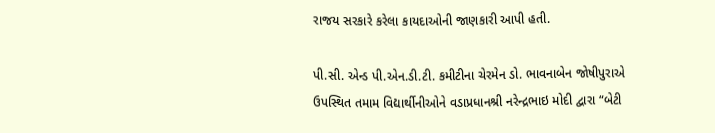રાજય સરકારે કરેલા કાયદાઓની જાણકારી આપી હતી.

પી.સી. એન્ડ પી.એન.ડી.ટી. કમીટીના ચેરમેન ડો. ભાવનાબેન જોષીપુરાએ ઉપસ્થિત તમામ વિદ્યાર્થીનીઓને વડાપ્રધાનશ્રી નરેન્દ્રભાઇ મોદી દ્વારા “બેટી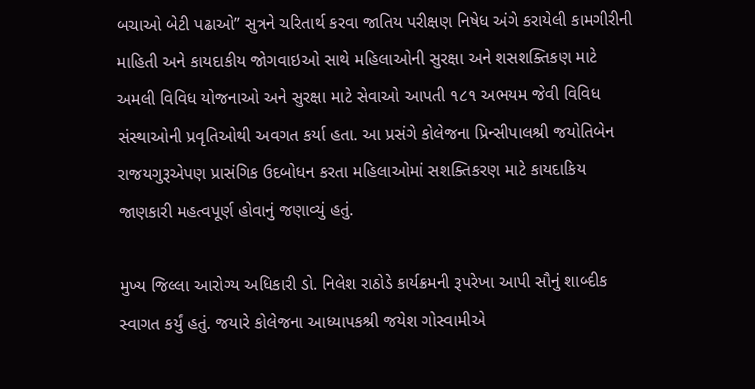બચાઓ બેટી પઢાઓ” સુત્રને ચરિતાર્થ કરવા જાતિય પરીક્ષણ નિષેધ અંગે કરાયેલી કામગીરીની માહિતી અને કાયદાકીય જોગવાઇઓ સાથે મહિલાઓની સુરક્ષા અને શસશક્તિકણ માટે અમલી વિવિધ યોજનાઓ અને સુરક્ષા માટે સેવાઓ આપતી ૧૮૧ અભયમ જેવી વિવિધ સંસ્થાઓની પ્રવૃતિઓથી અવગત કર્યા હતા. આ પ્રસંગે કોલેજના પ્રિન્સીપાલશ્રી જયોતિબેન રાજયગુરૂએપણ પ્રાસંગિક ઉદબોધન કરતા મહિલાઓમાં સશક્તિકરણ માટે કાયદાકિય જાણકારી મહત્વપૂર્ણ હોવાનું જણાવ્યું હતું.

મુખ્ય જિલ્લા આરોગ્ય અધિકારી ડો. નિલેશ રાઠોડે કાર્યક્રમની રૂપરેખા આપી સૌનું શાબ્દીક સ્વાગત કર્યું હતું. જયારે કોલેજના આધ્યાપકશ્રી જયેશ ગોસ્વામીએ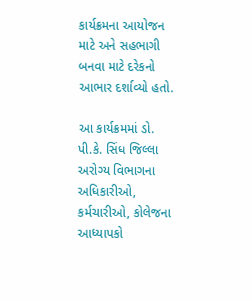કાર્યક્રમના આયોજન માટે અને સહભાગી બનવા માટે દરેકનો આભાર દર્શાવ્યો હતો.

આ કાર્યક્રમમાં ડો. પી.કે. સિંધ જિલ્લા અરોગ્ય વિભાગના અધિકારીઓ, કર્મચારીઓ, કોલેજના આધ્યાપકો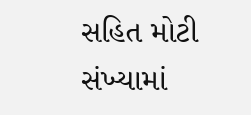સહિત મોટી સંખ્યામાં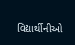વિદ્યાર્થીનીઓ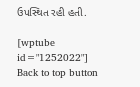ઉપસ્થિત રહી હતી.

[wptube id="1252022"]
Back to top button